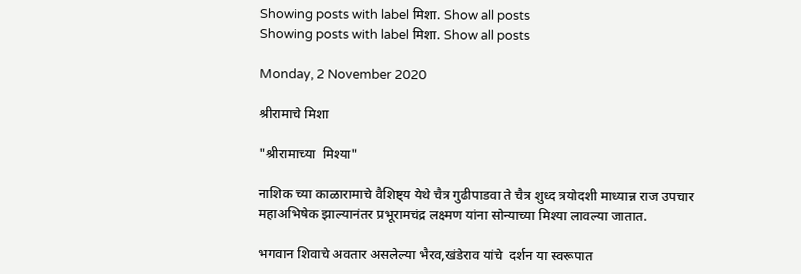Showing posts with label मिशा. Show all posts
Showing posts with label मिशा. Show all posts

Monday, 2 November 2020

श्रीरामाचे मिशा

"श्रीरामाच्या  मिश्या"

नाशिक च्या काळारामाचे वैशिष्ट्य येथे चैत्र गुढीपाडवा ते चैत्र शुध्द त्रयोदशी माध्यान्न राज उपचार महाअभिषेक झाल्यानंतर प्रभूरामचंद्र लक्ष्मण यांना सोन्याच्या मिश्या लावल्या जातात.

भगवान शिवाचे अवतार असलेल्या भैरव,खंडेराव यांचे  दर्शन या स्वरूपात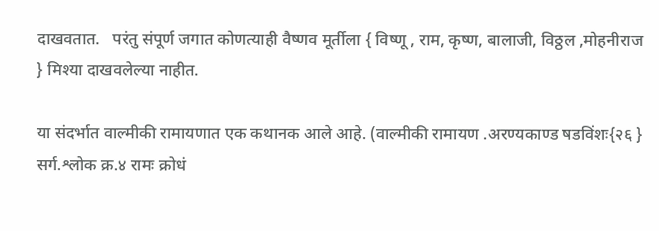दाखवतात.   परंतु संपूर्ण जगात कोणत्याही वैष्णव मूर्तीला { विष्णू , राम, कृष्ण, बालाजी, विठ्ठल ,मोहनीराज } मिश्या दाखवलेल्या नाहीत.

या संदर्भात वाल्मीकी रामायणात एक कथानक आले आहे. (वाल्मीकी रामायण .अरण्यकाण्ड षडविंशः{२६ } सर्ग.श्लोक क्र.४ रामः क्रोधं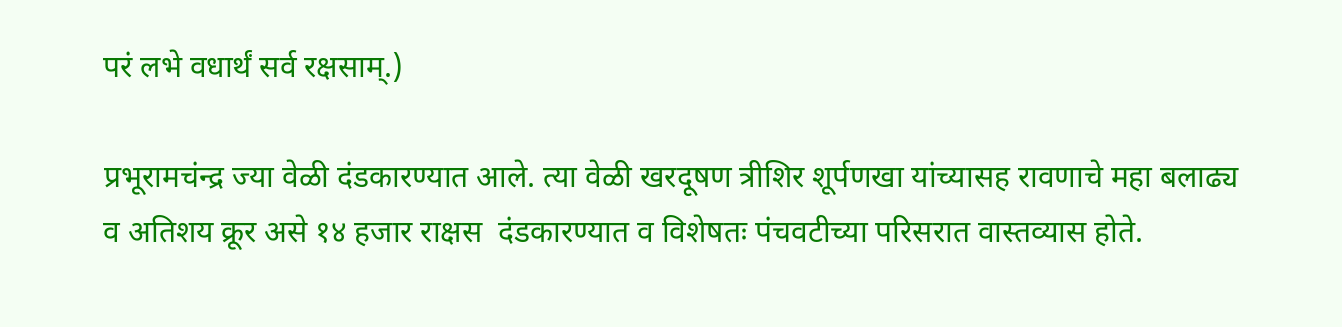परं लभे वधार्थं सर्व रक्षसाम्.)

प्रभूरामचंन्द्र ज्या वेळी दंडकारण्यात आले. त्या वेळी खरदूषण त्रीशिर शूर्पणखा यांच्यासह रावणाचे महा बलाढ्य व अतिशय क्रूर असे १४ हजार राक्षस  दंडकारण्यात व विशेषतः पंचवटीच्या परिसरात वास्तव्यास होते.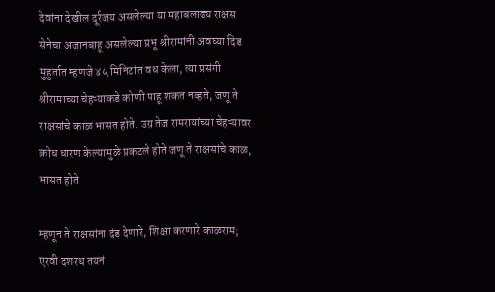देवांना देखील दूर्रजय असलेल्या या महाबलाढ्य राक्षस सेनेचा अजानबाहू असलेल्या प्रभू श्रीरामांनी अवघ्या दिड मुहुर्तात म्हणजे ४५ मिनिटांत वध केला, त्या प्रसंगी श्रीरामाच्या चेहऱ्याकडे कोणी पाहू शकत नव्हते, जणू ते राक्षसांचे काळ भासत होते. उग्र तेज रामरायांच्या चेहऱ्यावर क्रोध धारण केल्यामुळे प्रकटले होते जणू ते राक्षसांचे काळ, भासत होते

म्हणून ते राक्षसांना दंड देणारे, शिक्षा करणारे काळराम; एरवी दशरथ तयनं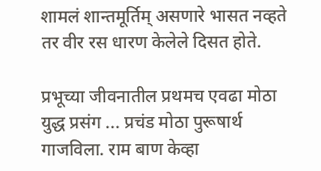शामलं शान्तमूर्तिम् असणारे भासत नव्हते तर वीर रस धारण केलेले दिसत होते.

प्रभूच्या जीवनातील प्रथमच एवढा मोठा युद्ध प्रसंग ... प्रचंड मोठा पुरूषार्थ गाजविला. राम बाण केव्हा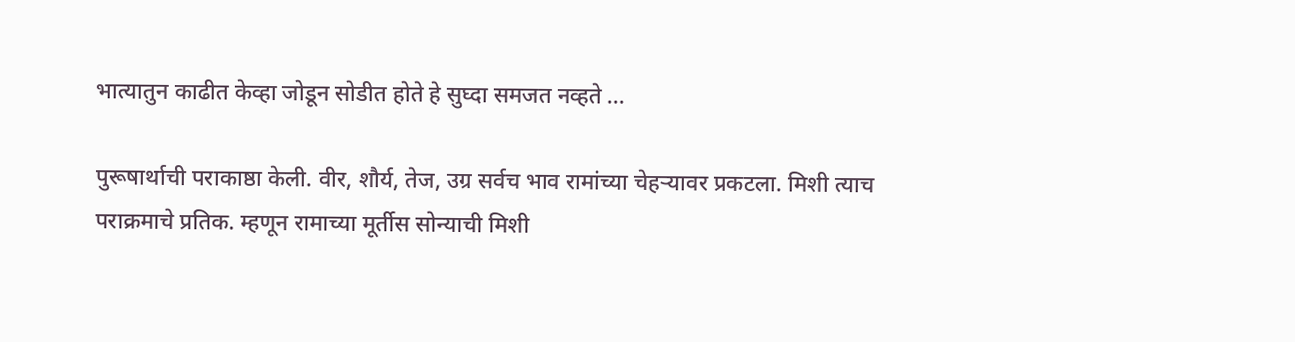भात्यातुन काढीत केव्हा जोडून सोडीत होते हे सुघ्दा समजत नव्हते ...

पुरूषार्थाची पराकाष्ठा केली. वीर, शौर्य, तेज, उग्र सर्वच भाव रामांच्या चेहऱ्यावर प्रकटला. मिशी त्याच पराक्रमाचे प्रतिक. म्हणून रामाच्या मूर्तीस सोन्याची मिशी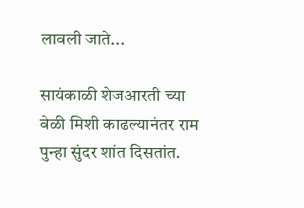लावली जाते...

सायंकाळी शेजआरती च्या वेळी मिशी काढल्यानंतर राम पुन्हा सुंदर शांत दिसतांत.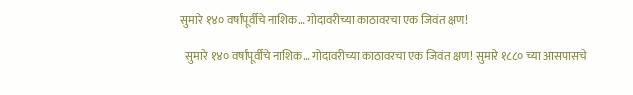सुमारे १४० वर्षांपूर्वीचे नाशिक… गोदावरीच्या काठावरचा एक जिवंत क्षण!

  सुमारे १४० वर्षांपूर्वीचे नाशिक… गोदावरीच्या काठावरचा एक जिवंत क्षण! सुमारे १८८० च्या आसपासचे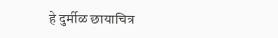हे दुर्मीळ छायाचित्र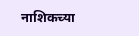नाशिकच्या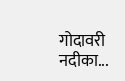गोदावरी नदीका...